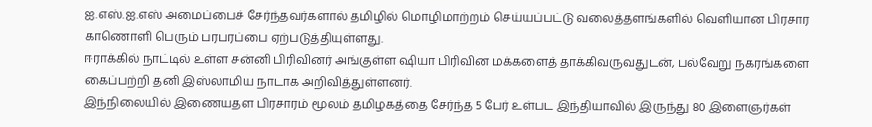ஐ.எஸ்.ஐ.எஸ் அமைப்பைச் சேர்ந்தவர்களால் தமிழில் மொழிமாற்றம் செய்யப்பட்டு வலைத்தளங்களில் வெளியான பிரசார காணொளி பெரும் பரபரப்பை ஏற்படுத்தியுள்ளது.
ஈராக்கில் நாட்டில் உள்ள சன்னி பிரிவினர் அங்குள்ள ஷியா பிரிவின மக்களைத் தாக்கிவருவதுடன், பல்வேறு நகரங்களை கைப்பற்றி தனி இஸ்லாமிய நாடாக அறிவித்துள்ளனர்.
இந்நிலையில் இணையதள பிரசாரம் மூலம் தமிழகத்தை சேர்ந்த 5 பேர் உள்பட இந்தியாவில் இருந்து 80 இளைஞர்கள்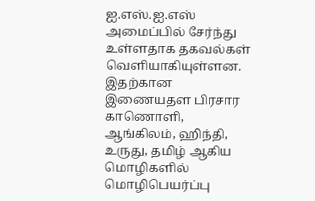ஐ.எஸ்.ஐ.எஸ் அமைப்பில் சேர்ந்து உள்ளதாக தகவல்கள் வெளியாகியுள்ளன.
இதற்கான இணையதள பிரசார காணொளி, ஆங்கிலம், ஹிந்தி, உருது, தமிழ் ஆகிய மொழிகளில் மொழிபெயர்ப்பு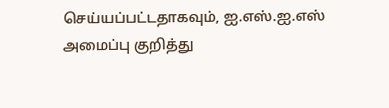செய்யப்பட்டதாகவும், ஐ.எஸ்.ஐ.எஸ் அமைப்பு குறித்து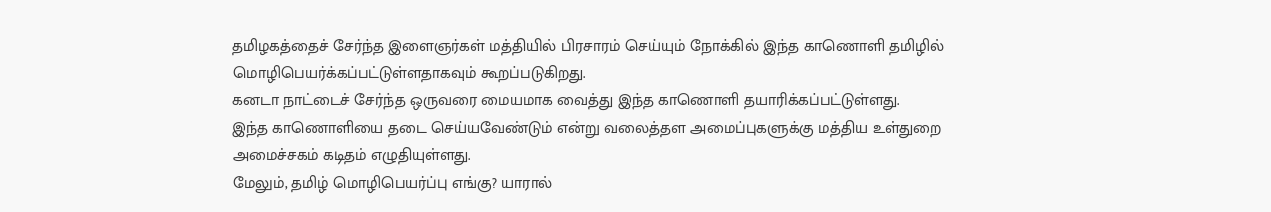தமிழகத்தைச் சேர்ந்த இளைஞர்கள் மத்தியில் பிரசாரம் செய்யும் நோக்கில் இந்த காணொளி தமிழில் மொழிபெயர்க்கப்பட்டுள்ளதாகவும் கூறப்படுகிறது.
கனடா நாட்டைச் சேர்ந்த ஒருவரை மையமாக வைத்து இந்த காணொளி தயாரிக்கப்பட்டுள்ளது.
இந்த காணொளியை தடை செய்யவேண்டும் என்று வலைத்தள அமைப்புகளுக்கு மத்திய உள்துறை அமைச்சகம் கடிதம் எழுதியுள்ளது.
மேலும், தமிழ் மொழிபெயர்ப்பு எங்கு? யாரால்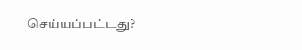செய்யப்பட்டது?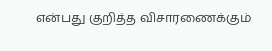என்பது குறித்த விசாரணைக்கும்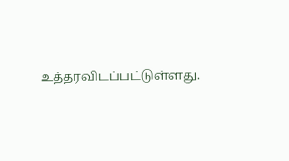உத்தரவிடப்பட்டுள்ளது.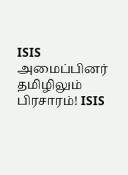ISIS அமைப்பினர் தமிழிலும் பிரசாரம்! ISIS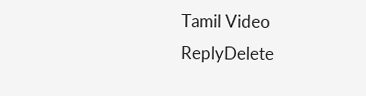Tamil Video
ReplyDelete